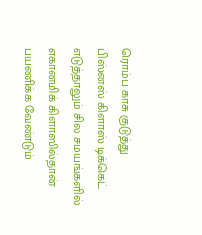ரொம்ப காசு குடுத்து பிஸ்னஸ் கிளாஸ் டிக்கெட் எடுத்தாலும் சில சமயங்களில் எகானமிக் கிளாஸில்தான் பயணிக்க வேண்டும்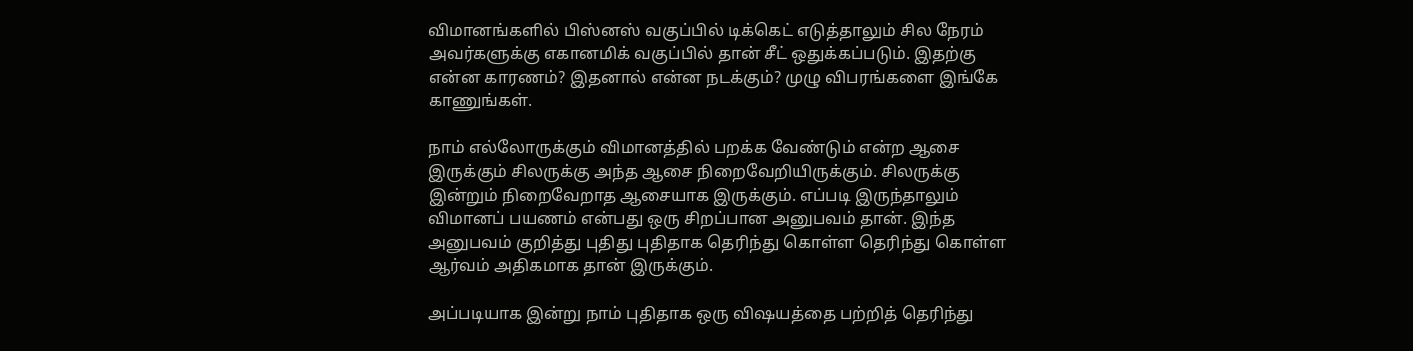விமானங்களில் பிஸ்னஸ் வகுப்பில் டிக்கெட் எடுத்தாலும் சில நேரம் அவர்களுக்கு எகானமிக் வகுப்பில் தான் சீட் ஒதுக்கப்படும். இதற்கு என்ன காரணம்? இதனால் என்ன நடக்கும்? முழு விபரங்களை இங்கே காணுங்கள்.

நாம் எல்லோருக்கும் விமானத்தில் பறக்க வேண்டும் என்ற ஆசை இருக்கும் சிலருக்கு அந்த ஆசை நிறைவேறியிருக்கும். சிலருக்கு இன்றும் நிறைவேறாத ஆசையாக இருக்கும். எப்படி இருந்தாலும் விமானப் பயணம் என்பது ஒரு சிறப்பான அனுபவம் தான். இந்த அனுபவம் குறித்து புதிது புதிதாக தெரிந்து கொள்ள தெரிந்து கொள்ள ஆர்வம் அதிகமாக தான் இருக்கும்.

அப்படியாக இன்று நாம் புதிதாக ஒரு விஷயத்தை பற்றித் தெரிந்து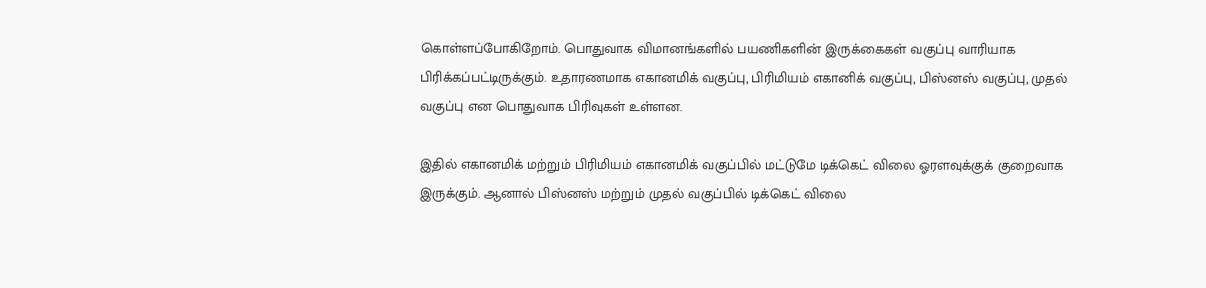கொள்ளப்போகிறோம். பொதுவாக விமானங்களில் பயணிகளின் இருக்கைகள் வகுப்பு வாரியாக பிரிக்கப்பட்டிருக்கும். உதாரணமாக எகானமிக் வகுப்பு, பிரிமியம் எகானிக் வகுப்பு, பிஸ்னஸ் வகுப்பு, முதல் வகுப்பு என பொதுவாக பிரிவுகள் உள்ளன.

இதில் எகானமிக் மற்றும் பிரிமியம் எகானமிக் வகுப்பில் மட்டுமே டிக்கெட் விலை ஓரளவுக்குக் குறைவாக இருக்கும். ஆனால் பிஸ்னஸ் மற்றும் முதல் வகுப்பில் டிக்கெட் விலை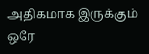அதிகமாக இருக்கும் ஒரே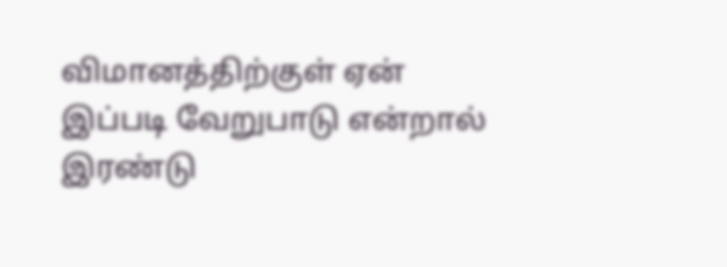விமானத்திற்குள் ஏன் இப்படி வேறுபாடு என்றால் இரண்டு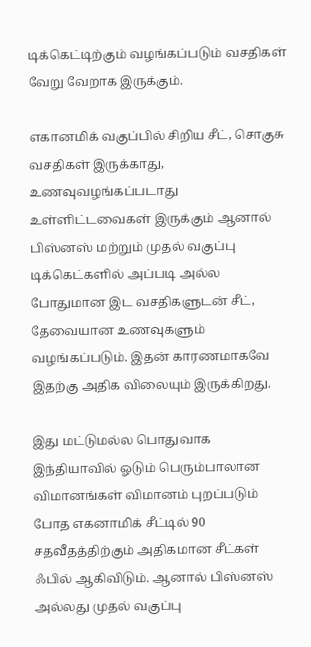டிக்கெட்டிற்கும் வழங்கப்படும் வசதிகள் வேறு வேறாக இருக்கும்.

எகானமிக் வகுப்பில் சிறிய சீட், சொகுசு வசதிகள் இருக்காது, உணவுவழங்கப்படாது உள்ளிட்டவைகள் இருக்கும் ஆனால் பிஸ்னஸ் மற்றும் முதல் வகுப்பு டிக்கெட்களில் அப்படி அல்ல போதுமான இட வசதிகளுடன் சீட், தேவையான உணவுகளும் வழங்கப்படும். இதன் காரணமாகவே இதற்கு அதிக விலையும் இருக்கிறது.

இது மட்டுமல்ல பொதுவாக இந்தியாவில் ஓடும் பெரும்பாலான விமானங்கள் விமானம் புறப்படும் போத எகனாமிக் சீட்டில் 90 சதவீதத்திற்கும் அதிகமான சீட்கள் ஃபில் ஆகிவிடும். ஆனால் பிஸ்னஸ் அல்லது முதல் வகுப்பு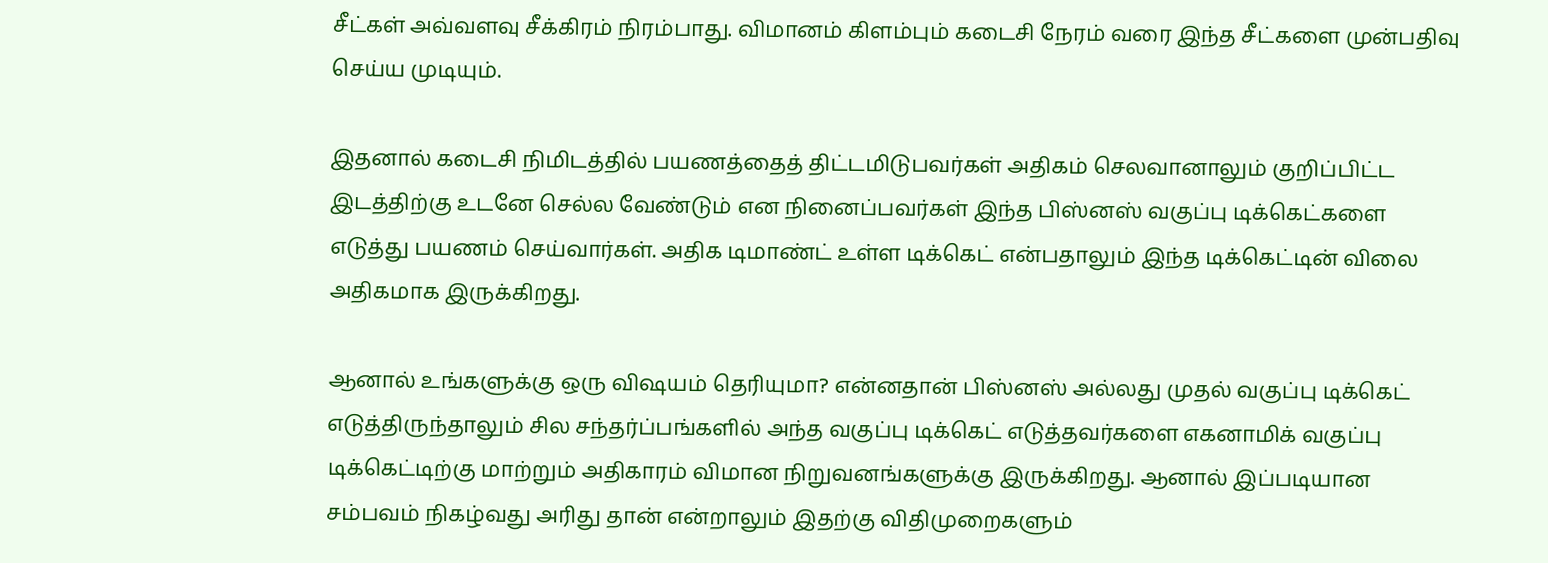சீட்கள் அவ்வளவு சீக்கிரம் நிரம்பாது. விமானம் கிளம்பும் கடைசி நேரம் வரை இந்த சீட்களை முன்பதிவு செய்ய முடியும்.

இதனால் கடைசி நிமிடத்தில் பயணத்தைத் திட்டமிடுபவர்கள் அதிகம் செலவானாலும் குறிப்பிட்ட இடத்திற்கு உடனே செல்ல வேண்டும் என நினைப்பவர்கள் இந்த பிஸ்னஸ் வகுப்பு டிக்கெட்களை எடுத்து பயணம் செய்வார்கள். அதிக டிமாண்ட் உள்ள டிக்கெட் என்பதாலும் இந்த டிக்கெட்டின் விலை அதிகமாக இருக்கிறது.

ஆனால் உங்களுக்கு ஒரு விஷயம் தெரியுமா? என்னதான் பிஸ்னஸ் அல்லது முதல் வகுப்பு டிக்கெட் எடுத்திருந்தாலும் சில சந்தர்ப்பங்களில் அந்த வகுப்பு டிக்கெட் எடுத்தவர்களை எகனாமிக் வகுப்பு டிக்கெட்டிற்கு மாற்றும் அதிகாரம் விமான நிறுவனங்களுக்கு இருக்கிறது. ஆனால் இப்படியான சம்பவம் நிகழ்வது அரிது தான் என்றாலும் இதற்கு விதிமுறைகளும்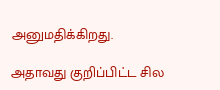அனுமதிக்கிறது.

அதாவது குறிப்பிட்ட சில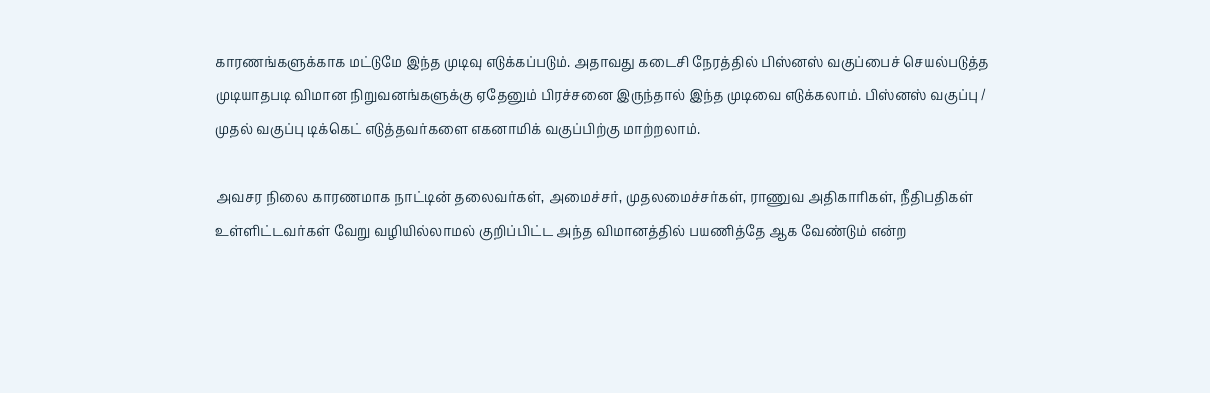காரணங்களுக்காக மட்டுமே இந்த முடிவு எடுக்கப்படும். அதாவது கடைசி நேரத்தில் பிஸ்னஸ் வகுப்பைச் செயல்படுத்த முடியாதபடி விமான நிறுவனங்களுக்கு ஏதேனும் பிரச்சனை இருந்தால் இந்த முடிவை எடுக்கலாம். பிஸ்னஸ் வகுப்பு / முதல் வகுப்பு டிக்கெட் எடுத்தவர்களை எகனாமிக் வகுப்பிற்கு மாற்றலாம்.

அவசர நிலை காரணமாக நாட்டின் தலைவர்கள், அமைச்சர், முதலமைச்சர்கள், ராணுவ அதிகாரிகள், நீதிபதிகள் உள்ளிட்டவர்கள் வேறு வழியில்லாமல் குறிப்பிட்ட அந்த விமானத்தில் பயணித்தே ஆக வேண்டும் என்ற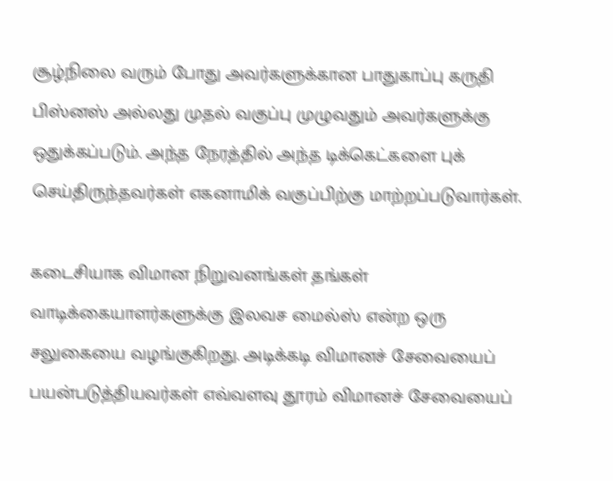சூழ்நிலை வரும் போது அவர்களுக்கான பாதுகாப்பு கருதி பிஸ்னஸ் அல்லது முதல் வகுப்பு முழுவதும் அவர்களுக்கு ஒதுக்கப்படும். அந்த நேரத்தில் அந்த டிக்கெட்களை புக் செய்திருந்தவர்கள் எகனாமிக் வகுப்பிற்கு மாற்றப்படுவார்கள்.

கடைசியாக விமான நிறுவனங்கள் தங்கள் வாடிக்கையாளர்களுக்கு இலவச மைல்ஸ் என்ற ஒரு சலுகையை வழங்குகிறது. அடிக்கடி விமானச் சேவையைப் பயன்படுத்தியவர்கள் எவ்வளவு தூரம் விமானச் சேவையைப்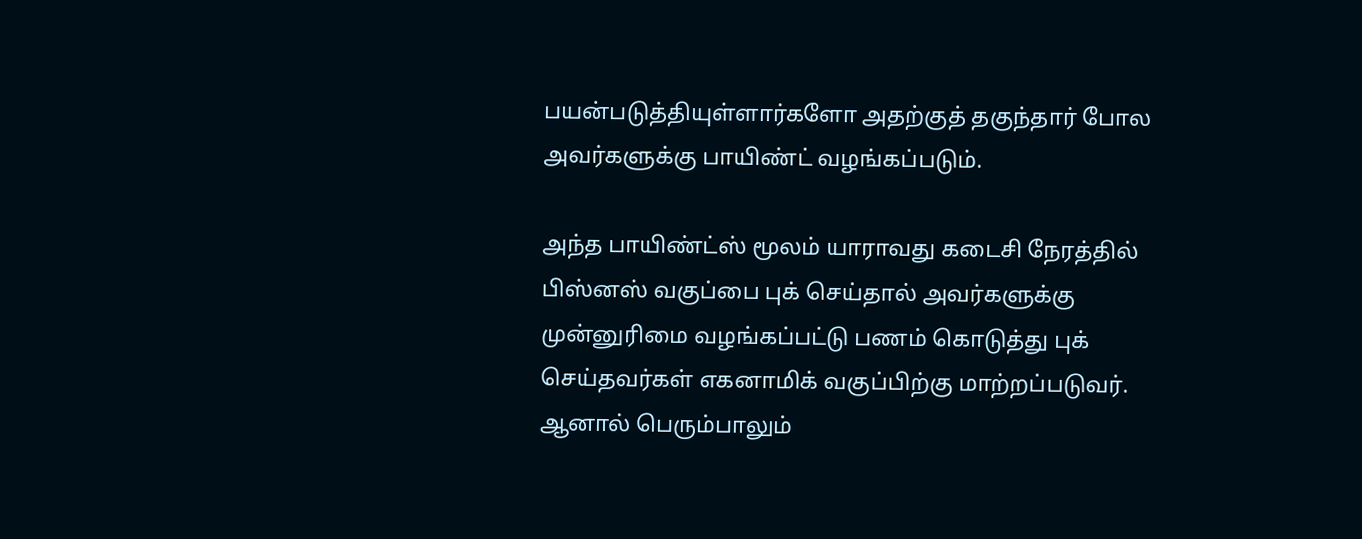பயன்படுத்தியுள்ளார்களோ அதற்குத் தகுந்தார் போல அவர்களுக்கு பாயிண்ட் வழங்கப்படும்.

அந்த பாயிண்ட்ஸ் மூலம் யாராவது கடைசி நேரத்தில் பிஸ்னஸ் வகுப்பை புக் செய்தால் அவர்களுக்கு முன்னுரிமை வழங்கப்பட்டு பணம் கொடுத்து புக் செய்தவர்கள் எகனாமிக் வகுப்பிற்கு மாற்றப்படுவர். ஆனால் பெரும்பாலும்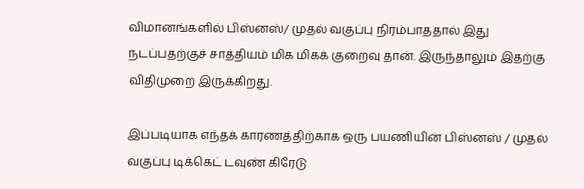விமானங்களில் பிஸ்னஸ்/ முதல் வகுப்பு நிரம்பாததால் இது நடப்பதற்குச் சாத்தியம் மிக மிகக் குறைவு தான். இருந்தாலும் இதற்கு விதிமுறை இருக்கிறது.

இப்படியாக எந்தக் காரணத்திற்காக ஒரு பயணியின் பிஸ்னஸ் / முதல் வகுப்பு டிக்கெட் டவுண் கிரேடு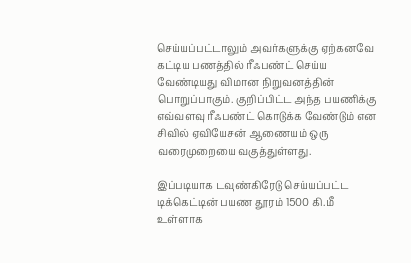செய்யப்பட்டாலும் அவர்களுக்கு ஏற்கனவே கட்டிய பணத்தில் ரீஃபண்ட் செய்ய வேண்டியது விமான நிறுவனத்தின் பொறுப்பாகும். குறிப்பிட்ட அந்த பயணிக்கு எவ்வளவு ரீஃபண்ட் கொடுக்க வேண்டும் என சிவில் ஏவியேசன் ஆணையம் ஒரு வரைமுறையை வகுத்துள்ளது.

இப்படியாக டவுண்கிரேடு செய்யப்பட்ட டிக்கெட்டின் பயண தூரம் 1500 கி.மீ உள்ளாக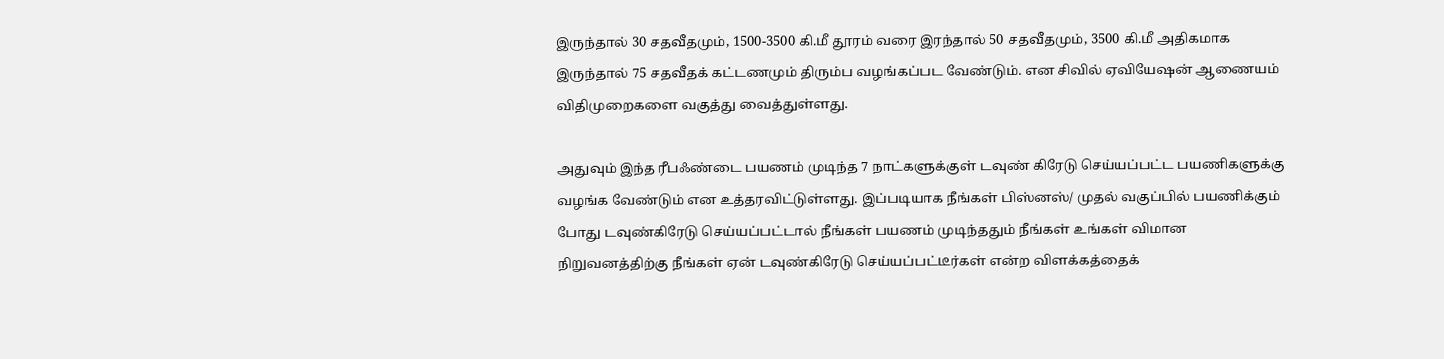இருந்தால் 30 சதவீதமும், 1500-3500 கி.மீ தூரம் வரை இரந்தால் 50 சதவீதமும், 3500 கி.மீ அதிகமாக இருந்தால் 75 சதவீதக் கட்டணமும் திரும்ப வழங்கப்பட வேண்டும். என சிவில் ஏவியேஷன் ஆணையம் விதிமுறைகளை வகுத்து வைத்துள்ளது.

அதுவும் இந்த ரீபஃண்டை பயணம் முடிந்த 7 நாட்களுக்குள் டவுண் கிரேடு செய்யப்பட்ட பயணிகளுக்கு வழங்க வேண்டும் என உத்தரவிட்டுள்ளது. இப்படியாக நீங்கள் பிஸ்னஸ்/ முதல் வகுப்பில் பயணிக்கும் போது டவுண்கிரேடு செய்யப்பட்டால் நீங்கள் பயணம் முடிந்ததும் நீங்கள் உங்கள் விமான நிறுவனத்திற்கு நீங்கள் ஏன் டவுண்கிரேடு செய்யப்பட்டீர்கள் என்ற விளக்கத்தைக்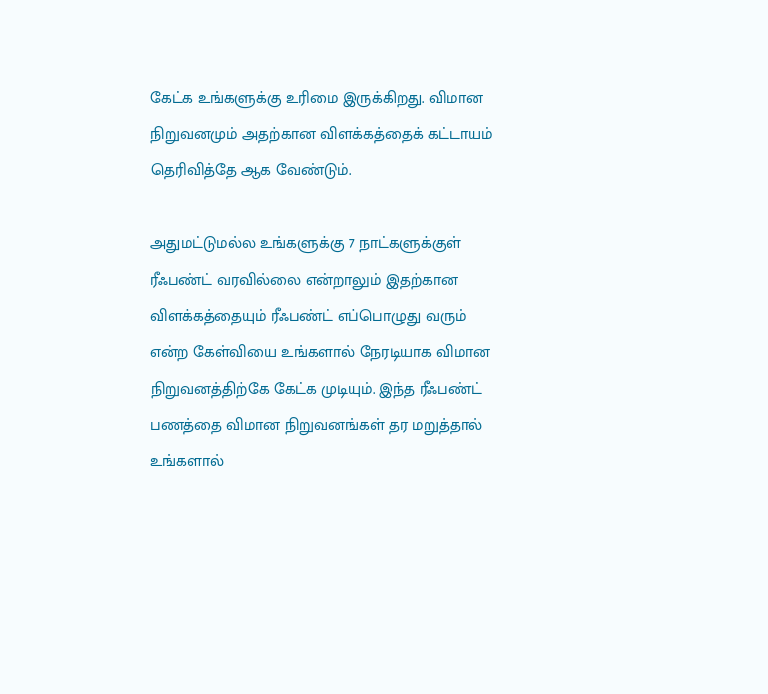கேட்க உங்களுக்கு உரிமை இருக்கிறது. விமான நிறுவனமும் அதற்கான விளக்கத்தைக் கட்டாயம் தெரிவித்தே ஆக வேண்டும்.

அதுமட்டுமல்ல உங்களுக்கு 7 நாட்களுக்குள் ரீஃபண்ட் வரவில்லை என்றாலும் இதற்கான விளக்கத்தையும் ரீஃபண்ட் எப்பொழுது வரும் என்ற கேள்வியை உங்களால் நேரடியாக விமான நிறுவனத்திற்கே கேட்க முடியும். இந்த ரீஃபண்ட் பணத்தை விமான நிறுவனங்கள் தர மறுத்தால் உங்களால்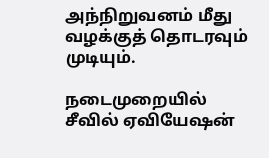அந்நிறுவனம் மீது வழக்குத் தொடரவும் முடியும்.

நடைமுறையில் சீவில் ஏவியேஷன்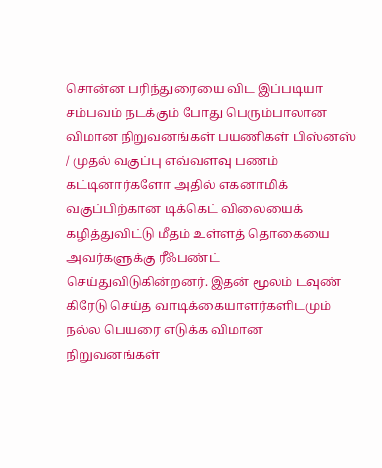சொன்ன பரிந்துரையை விட இப்படியா சம்பவம் நடக்கும் போது பெரும்பாலான விமான நிறுவனங்கள் பயணிகள் பிஸ்னஸ் / முதல் வகுப்பு எவ்வளவு பணம் கட்டினார்களோ அதில் எகனாமிக் வகுப்பிற்கான டிக்கெட் விலையைக் கழித்துவிட்டு மீதம் உள்ளத் தொகையை அவர்களுக்கு ரீஃபண்ட் செய்துவிடுகின்றனர். இதன் மூலம் டவுண் கிரேடு செய்த வாடிக்கையாளர்களிடமும் நல்ல பெயரை எடுக்க விமான நிறுவனங்கள்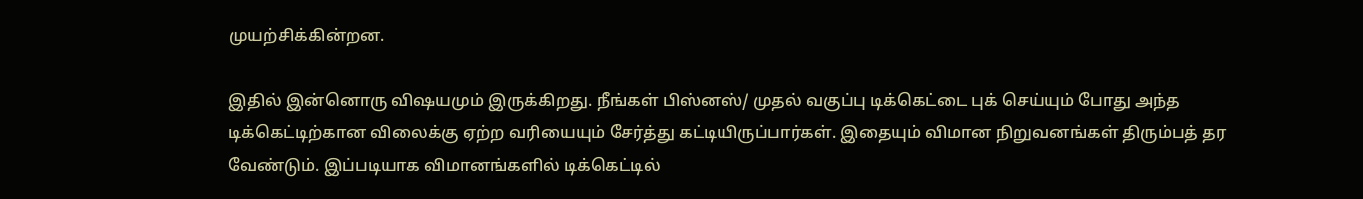முயற்சிக்கின்றன.

இதில் இன்னொரு விஷயமும் இருக்கிறது. நீங்கள் பிஸ்னஸ்/ முதல் வகுப்பு டிக்கெட்டை புக் செய்யும் போது அந்த டிக்கெட்டிற்கான விலைக்கு ஏற்ற வரியையும் சேர்த்து கட்டியிருப்பார்கள். இதையும் விமான நிறுவனங்கள் திரும்பத் தர வேண்டும். இப்படியாக விமானங்களில் டிக்கெட்டில்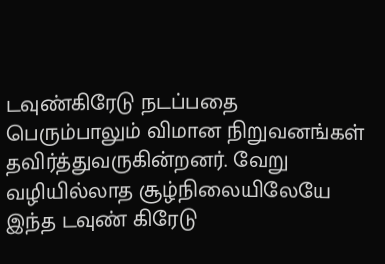டவுண்கிரேடு நடப்பதை பெரும்பாலும் விமான நிறுவனங்கள் தவிர்த்துவருகின்றனர். வேறு வழியில்லாத சூழ்நிலையிலேயே இந்த டவுண் கிரேடு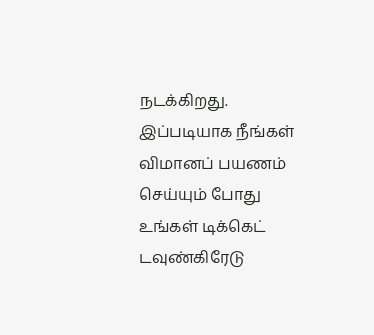நடக்கிறது. இப்படியாக நீங்கள் விமானப் பயணம் செய்யும் போது உங்கள் டிக்கெட் டவுண்கிரேடு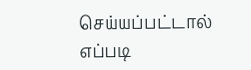செய்யப்பட்டால் எப்படி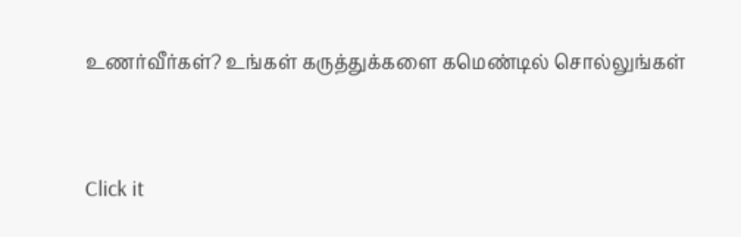உணர்வீர்கள்? உங்கள் கருத்துக்களை கமெண்டில் சொல்லுங்கள்


Click it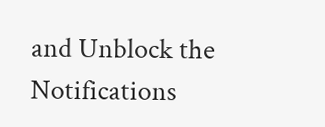and Unblock the Notifications